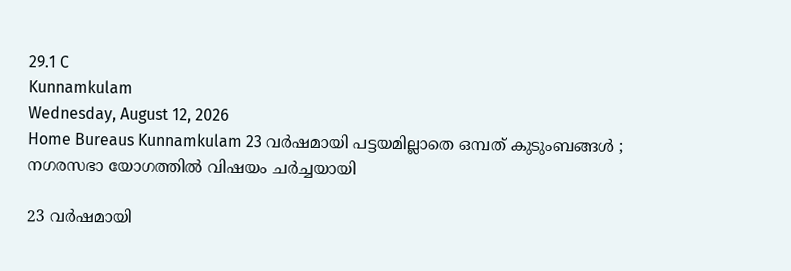29.1 C
Kunnamkulam
Wednesday, August 12, 2026
Home Bureaus Kunnamkulam 23 വര്‍ഷമായി പട്ടയമില്ലാതെ ഒമ്പത് കുടുംബങ്ങള്‍ ; നഗരസഭാ യോഗത്തില്‍ വിഷയം ചര്‍ച്ചയായി

23 വര്‍ഷമായി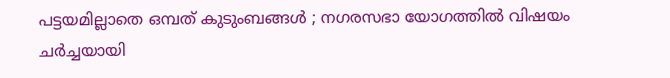പട്ടയമില്ലാതെ ഒമ്പത് കുടുംബങ്ങള്‍ ; നഗരസഭാ യോഗത്തില്‍ വിഷയം ചര്‍ച്ചയായി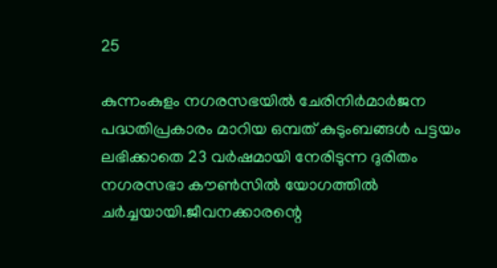25

കുന്നംകുളം നഗരസഭയില്‍ ചേരിനിര്‍മാര്‍ജന പദ്ധതിപ്രകാരം മാറിയ ഒമ്പത് കുടുംബങ്ങള്‍ പട്ടയം ലഭിക്കാതെ 23 വര്‍ഷമായി നേരിടുന്ന ദുരിതം നഗരസഭാ കൗണ്‍സില്‍ യോഗത്തില്‍ ചര്‍ച്ചയായി.ജീവനക്കാരന്റെ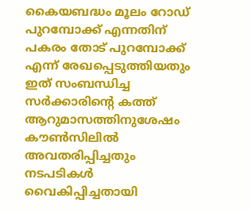കൈയബദ്ധം മൂലം റോഡ് പുറമ്പോക്ക് എന്നതിന് പകരം തോട് പുറമ്പോക്ക് എന്ന് രേഖപ്പെടുത്തിയതും ഇത് സംബന്ധിച്ച സര്‍ക്കാരിന്റെ കത്ത് ആറുമാസത്തിനുശേഷം കൗണ്‍സിലില്‍ അവതരിപ്പിച്ചതും നടപടികള്‍ വൈകിപ്പിച്ചതായി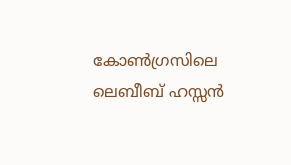കോണ്‍ഗ്രസിലെ ലെബീബ് ഹസ്സന്‍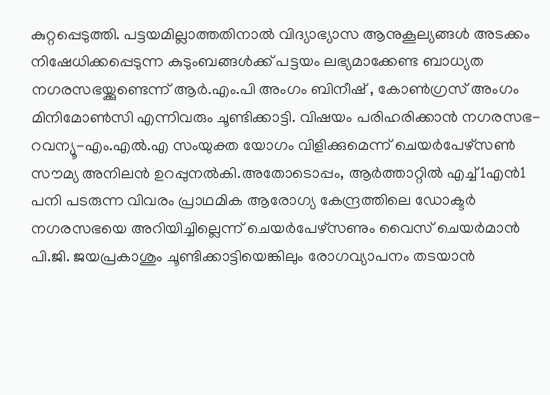കുറ്റപ്പെടുത്തി. പട്ടയമില്ലാത്തതിനാല്‍ വിദ്യാഭ്യാസ ആനുകൂല്യങ്ങള്‍ അടക്കം നിഷേധിക്കപ്പെടുന്ന കുടുംബങ്ങള്‍ക്ക് പട്ടയം ലഭ്യമാക്കേണ്ട ബാധ്യത നഗരസഭയ്ക്കുണ്ടെന്ന് ആര്‍.എം.പി അംഗം ബിനീഷ് , കോണ്‍ഗ്രസ് അംഗം മിനിമോണ്‍സി എന്നിവരും ചൂണ്ടിക്കാട്ടി. വിഷയം പരിഹരിക്കാന്‍ നഗരസഭ-റവന്യൂ-എം.എല്‍.എ സംയുക്ത യോഗം വിളിക്കുമെന്ന് ചെയര്‍പേഴ്‌സണ്‍ സൗമ്യ അനിലന്‍ ഉറപ്പുനല്‍കി.അതോടൊപ്പം, ആര്‍ത്താറ്റില്‍ എച്ച്1എന്‍1 പനി പടരുന്ന വിവരം പ്രാഥമിക ആരോഗ്യ കേന്ദ്രത്തിലെ ഡോക്ടര്‍ നഗരസഭയെ അറിയിച്ചില്ലെന്ന് ചെയര്‍പേഴ്‌സണും വൈസ് ചെയര്‍മാന്‍ പി.ജി. ജയപ്രകാശും ചൂണ്ടിക്കാട്ടിയെങ്കിലും രോഗവ്യാപനം തടയാന്‍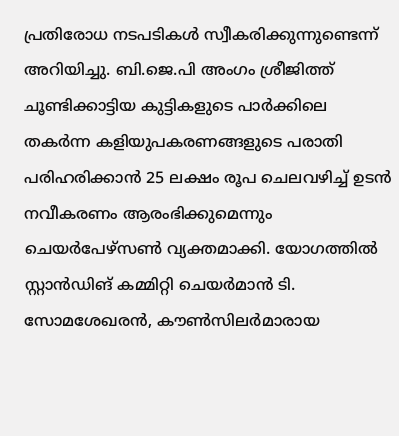പ്രതിരോധ നടപടികള്‍ സ്വീകരിക്കുന്നുണ്ടെന്ന് അറിയിച്ചു. ബി.ജെ.പി അംഗം ശ്രീജിത്ത് ചൂണ്ടിക്കാട്ടിയ കുട്ടികളുടെ പാര്‍ക്കിലെ തകര്‍ന്ന കളിയുപകരണങ്ങളുടെ പരാതി പരിഹരിക്കാന്‍ 25 ലക്ഷം രൂപ ചെലവഴിച്ച് ഉടന്‍ നവീകരണം ആരംഭിക്കുമെന്നും ചെയര്‍പേഴ്‌സണ്‍ വ്യക്തമാക്കി. യോഗത്തില്‍ സ്റ്റാന്‍ഡിങ് കമ്മിറ്റി ചെയര്‍മാന്‍ ടി. സോമശേഖരന്‍, കൗണ്‍സിലര്‍മാരായ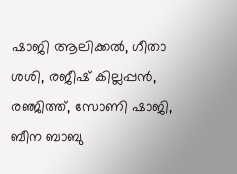ഷാജി ആലിക്കല്‍, ഗീതാ ശശി, രജീഷ് കില്ലപ്പന്‍, രഞ്ജിത്ത്, സോണി ഷാജി, ബീന ബാബു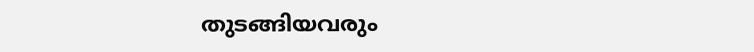തുടങ്ങിയവരും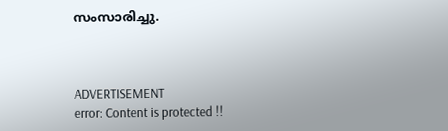സംസാരിച്ചു.



ADVERTISEMENT
error: Content is protected !!